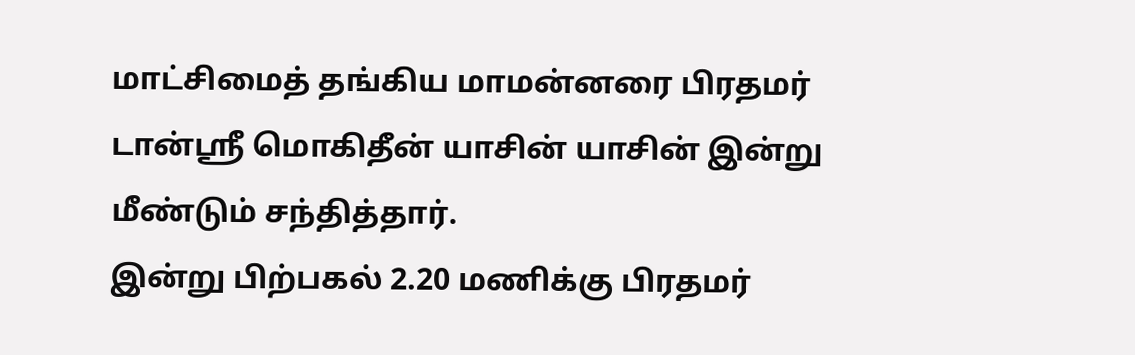மாட்சிமைத் தங்கிய மாமன்னரை பிரதமர் டான்ஸ்ரீ மொகிதீன் யாசின் யாசின் இன்று மீண்டும் சந்தித்தார்.
இன்று பிற்பகல் 2.20 மணிக்கு பிரதமர்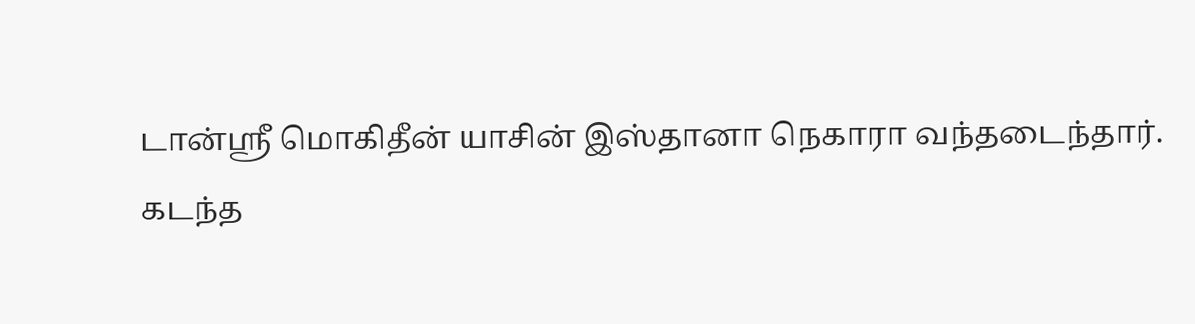டான்ஸ்ரீ மொகிதீன் யாசின் இஸ்தானா நெகாரா வந்தடைந்தார்.
கடந்த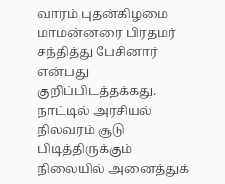வாரம் புதன்கிழமை மாமன்னரை பிரதமர் சந்தித்து பேசினார் என்பது குறிப்பிடத்தக்கது.
நாட்டில் அரசியல் நிலவரம் சூடு பிடித்திருக்கும் நிலையில் அனைத்துக்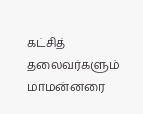கட்சித் தலைவர்களும் மாமன்னரை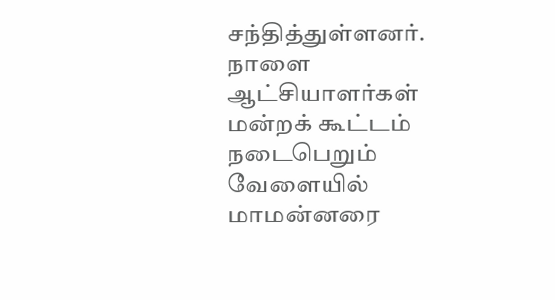சந்தித்துள்ளனர்.
நாளை ஆட்சியாளர்கள் மன்றக் கூட்டம் நடைபெறும் வேளையில் மாமன்னரை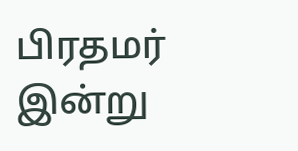பிரதமர் இன்று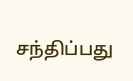சந்திப்பது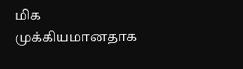மிக முக்கியமானதாக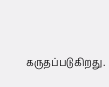கருதப்படுகிறது.